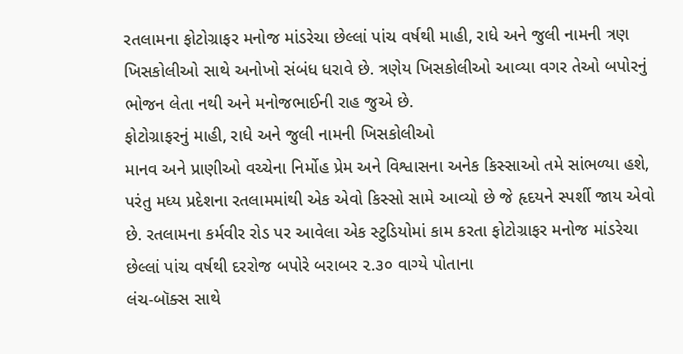રતલામના ફોટોગ્રાફર મનોજ માંડરેચા છેલ્લાં પાંચ વર્ષથી માહી, રાધે અને જુલી નામની ત્રણ ખિસકોલીઓ સાથે અનોખો સંબંધ ધરાવે છે. ત્રણેય ખિસકોલીઓ આવ્યા વગર તેઓ બપોરનું ભોજન લેતા નથી અને મનોજભાઈની રાહ જુએ છે.
ફોટોગ્રાફરનું માહી, રાધે અને જુલી નામની ખિસકોલીઓ
માનવ અને પ્રાણીઓ વચ્ચેના નિર્મોહ પ્રેમ અને વિશ્વાસના અનેક કિસ્સાઓ તમે સાંભળ્યા હશે, પરંતુ મધ્ય પ્રદેશના રતલામમાંથી એક એવો કિસ્સો સામે આવ્યો છે જે હૃદયને સ્પર્શી જાય એવો છે. રતલામના કર્મવીર રોડ પર આવેલા એક સ્ટુડિયોમાં કામ કરતા ફોટોગ્રાફર મનોજ માંડરેચા છેલ્લાં પાંચ વર્ષથી દરરોજ બપોરે બરાબર ૨.૩૦ વાગ્યે પોતાના
લંચ-બૉક્સ સાથે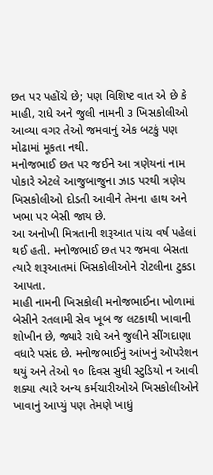છત પર પહોંચે છે; પણ વિશિષ્ટ વાત એ છે કે માહી, રાધે અને જુલી નામની ૩ ખિસકોલીઓ આવ્યા વગર તેઓ જમવાનું એક બટકું પણ મોઢામાં મૂકતા નથી.
મનોજભાઈ છત પર જઈને આ ત્રણેયનાં નામ પોકારે એટલે આજુબાજુના ઝાડ પરથી ત્રણેય ખિસકોલીઓ દોડતી આવીને તેમના હાથ અને ખભા પર બેસી જાય છે.
આ અનોખી મિત્રતાની શરૂઆત પાંચ વર્ષ પહેલાં થઈ હતી. મનોજભાઈ છત પર જમવા બેસતા ત્યારે શરૂઆતમાં ખિસકોલીઓને રોટલીના ટુકડા આપતા.
માહી નામની ખિસકોલી મનોજભાઈના ખોળામાં બેસીને રતલામી સેવ ખૂબ જ લટકાથી ખાવાની શોખીન છે, જ્યારે રાધે અને જુલીને સીંગદાણા વધારે પસંદ છે. મનોજભાઈનું આંખનું ઑપરેશન થયું અને તેઓ ૧૦ દિવસ સુધી સ્ટુડિયો ન આવી શક્યા ત્યારે અન્ય કર્મચારીઓએ ખિસકોલીઓને ખાવાનું આપ્યું પણ તેમણે ખાધું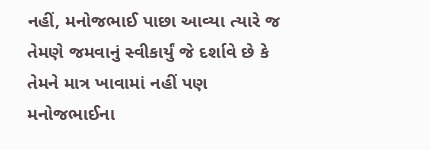નહીં, મનોજભાઈ પાછા આવ્યા ત્યારે જ તેમણે જમવાનું સ્વીકાર્યું જે દર્શાવે છે કે તેમને માત્ર ખાવામાં નહીં પણ મનોજભાઈના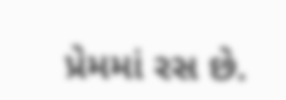પ્રેમમાં રસ છે.